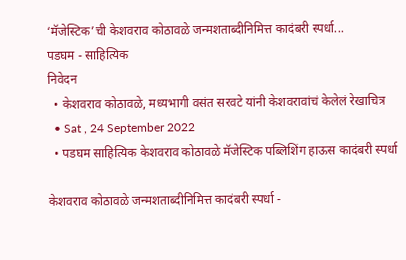‘मॅजेस्टिक’ची केशवराव कोठावळे जन्मशताब्दीनिमित्त कादंबरी स्पर्धा...
पडघम - साहित्यिक
निवेदन
  • केशवराव कोठावळे, मध्यभागी वसंत सरवटे यांनी केशवरावांचं केलेलं रेखाचित्र
  • Sat , 24 September 2022
  • पडघम साहित्यिक केशवराव कोठावळे मॅजेस्टिक पब्लिशिंग हाऊस कादंबरी स्पर्धा

केशवराव कोठावळे जन्मशताब्दीनिमित्त कादंबरी स्पर्धा -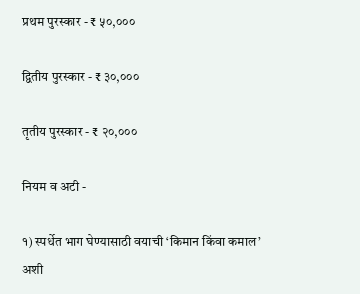प्रथम पुरस्कार - ₹ ५०,०००

द्वितीय पुरस्कार - ₹ ३०,०००

तृतीय पुरस्कार - ₹ २०,०००

नियम व अटी -

१) स्पर्धेत भाग घेण्यासाठी वयाची ‘किमान किंवा कमाल’ अशी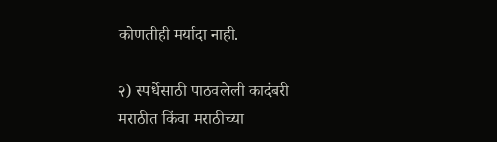कोणतीही मर्यादा नाही.

२) स्पर्धेसाठी पाठवलेली कादंबरी मराठीत किंवा मराठीच्या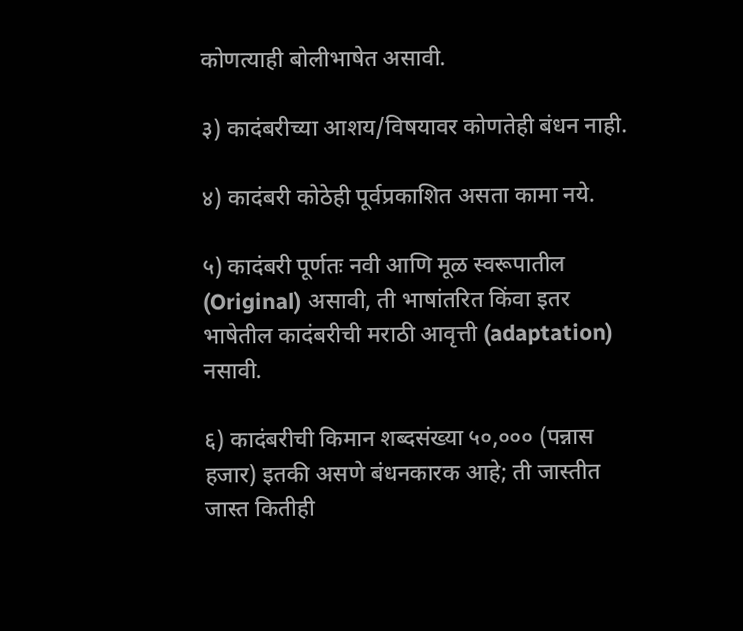कोणत्याही बोलीभाषेत असावी.

३) कादंबरीच्या आशय/विषयावर कोणतेही बंधन नाही.

४) कादंबरी कोठेही पूर्वप्रकाशित असता कामा नये.

५) कादंबरी पूर्णतः नवी आणि मूळ स्वरूपातील (Original) असावी, ती भाषांतरित किंवा इतर भाषेतील कादंबरीची मराठी आवृत्ती (adaptation) नसावी.

६) कादंबरीची किमान शब्दसंख्या ५०,००० (पन्नास हजार) इतकी असणे बंधनकारक आहे; ती जास्तीत जास्त कितीही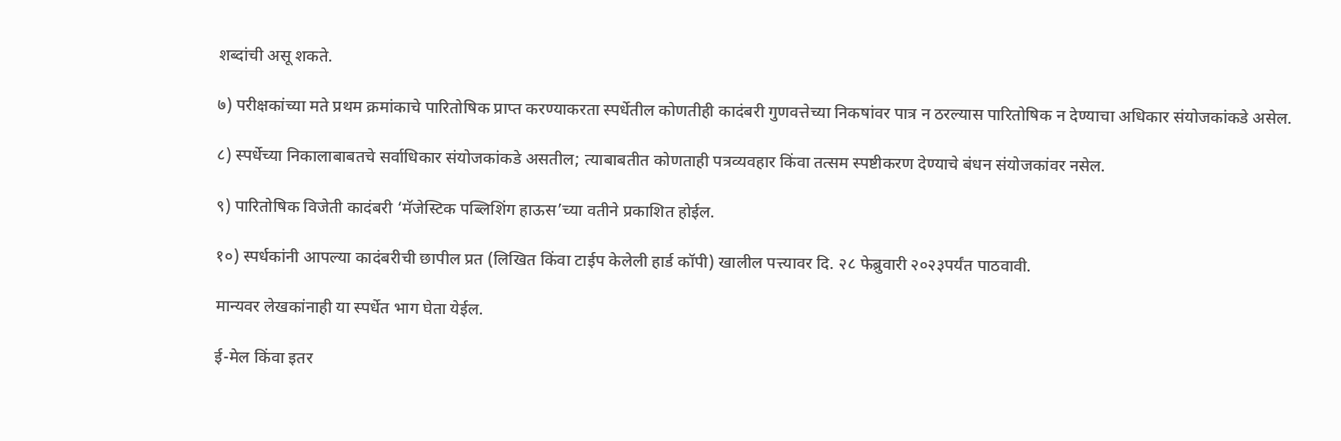शब्दांची असू शकते.

७) परीक्षकांच्या मते प्रथम क्रमांकाचे पारितोषिक प्राप्त करण्याकरता स्पर्धेतील कोणतीही कादंबरी गुणवत्तेच्या निकषांवर पात्र न ठरल्यास पारितोषिक न देण्याचा अधिकार संयोजकांकडे असेल.

८) स्पर्धेच्या निकालाबाबतचे सर्वाधिकार संयोजकांकडे असतील; त्याबाबतीत कोणताही पत्रव्यवहार किंवा तत्सम स्पष्टीकरण देण्याचे बंधन संयोजकांवर नसेल.

९) पारितोषिक विजेती कादंबरी ‘मॅजेस्टिक पब्लिशिंग हाऊस’च्या वतीने प्रकाशित होईल.

१०) स्पर्धकांनी आपल्या कादंबरीची छापील प्रत (लिखित किंवा टाईप केलेली हार्ड कॉपी) खालील पत्त्यावर दि. २८ फेब्रुवारी २०२३पर्यंत पाठवावी.

मान्यवर लेखकांनाही या स्पर्धेत भाग घेता येईल.

ई-मेल किंवा इतर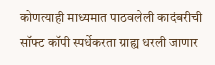कोणत्याही माध्यमात पाठवलेली कादंबरीची सॉफ्ट कॉपी स्पर्धेकरता ग्राह्य धरली जाणार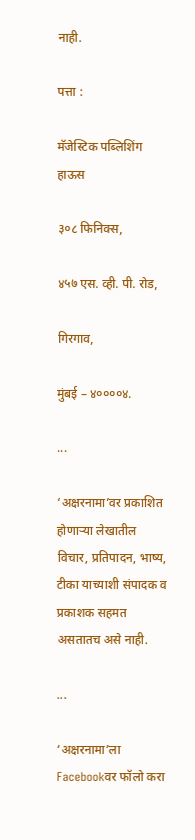नाही.

पत्ता :

मॅजेस्टिक पब्लिशिंग हाऊस

३०८ फिनिक्स,

४५७ एस. व्ही. पी. रोड,

गिरगाव,

मुंबई – ४००००४.

...

‘अक्षरनामा’वर प्रकाशित होणाऱ्या लेखातील विचार, प्रतिपादन, भाष्य, टीका याच्याशी संपादक व प्रकाशक सहमत असतातच असे नाही.

...

‘अक्षरनामा’ला Facebookवर फॉलो करा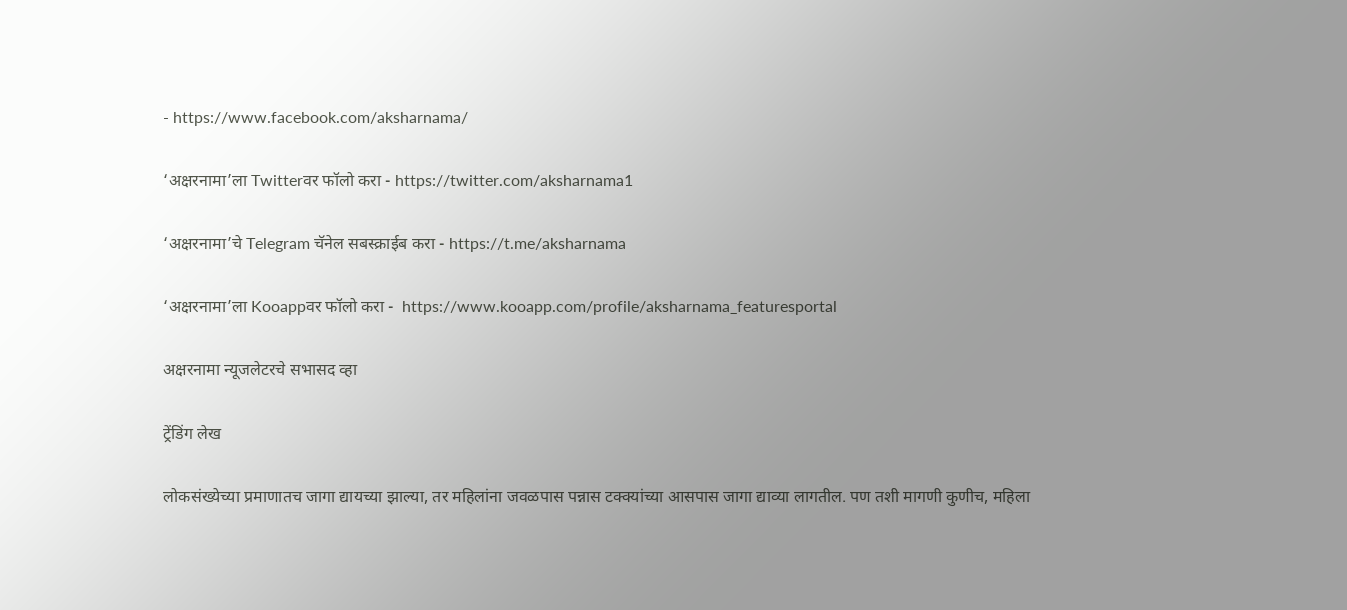- https://www.facebook.com/aksharnama/

‘अक्षरनामा’ला Twitterवर फॉलो करा - https://twitter.com/aksharnama1

‘अक्षरनामा’चे Telegram चॅनेल सबस्क्राईब करा - https://t.me/aksharnama

‘अक्षरनामा’ला Kooappवर फॉलो करा -  https://www.kooapp.com/profile/aksharnama_featuresportal

अक्षरनामा न्यूजलेटरचे सभासद व्हा

ट्रेंडिंग लेख

लोकसंख्येच्या प्रमाणातच जागा द्यायच्या झाल्या, तर महिलांना जवळपास पन्नास टक्क्यांच्या आसपास जागा द्याव्या लागतील. पण तशी मागणी कुणीच, महिला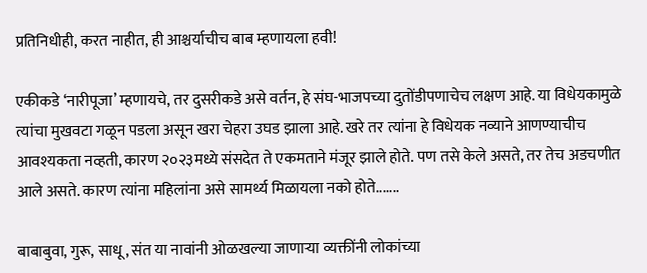प्रतिनिधीही, करत नाहीत, ही आश्चर्याचीच बाब म्हणायला हवी!

एकीकडे ‘नारीपूजा’ म्हणायचे, तर दुसरीकडे असे वर्तन, हे संघ-भाजपच्या दुतोंडीपणाचेच लक्षण आहे. या विधेयकामुळे त्यांचा मुखवटा गळून पडला असून खरा चेहरा उघड झाला आहे. खरे तर त्यांना हे विधेयक नव्याने आणण्याचीच आवश्यकता नव्हती, कारण २०२३मध्ये संसदेत ते एकमताने मंजूर झाले होते. पण तसे केले असते, तर तेच अडचणीत आले असते. कारण त्यांना महिलांना असे सामर्थ्य मिळायला नको होते.......

बाबाबुवा, गुरू, साधू, संत या नावांनी ओळखल्या जाणाऱ्या व्यक्तींनी लोकांच्या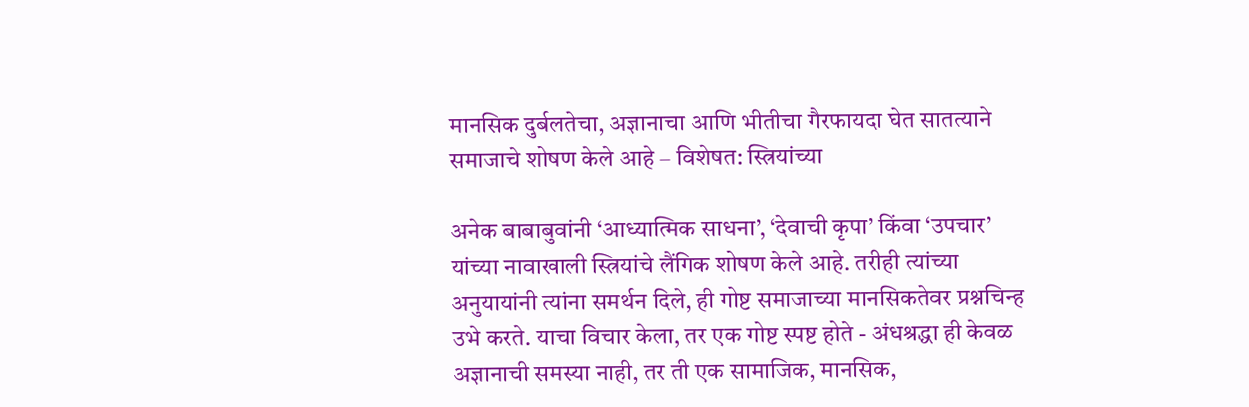मानसिक दुर्बलतेचा, अज्ञानाचा आणि भीतीचा गैरफायदा घेत सातत्याने समाजाचे शोषण केले आहे – विशेषत: स्त्रियांच्या

अनेक बाबाबुवांनी ‘आध्यात्मिक साधना’, ‘देवाची कृपा’ किंवा ‘उपचार’ यांच्या नावाखाली स्त्रियांचे लैंगिक शोषण केले आहे. तरीही त्यांच्या अनुयायांनी त्यांना समर्थन दिले, ही गोष्ट समाजाच्या मानसिकतेवर प्रश्नचिन्ह उभे करते. याचा विचार केला, तर एक गोष्ट स्पष्ट होते - अंधश्रद्धा ही केवळ अज्ञानाची समस्या नाही, तर ती एक सामाजिक, मानसिक,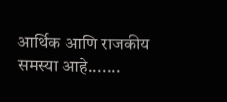आर्थिक आणि राजकीय समस्या आहे.......